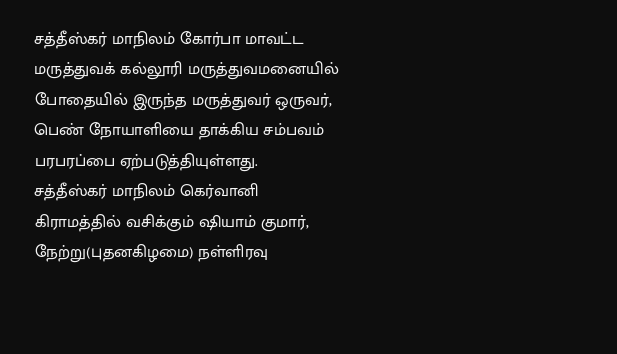சத்தீஸ்கர் மாநிலம் கோர்பா மாவட்ட மருத்துவக் கல்லூரி மருத்துவமனையில் போதையில் இருந்த மருத்துவர் ஒருவர், பெண் நோயாளியை தாக்கிய சம்பவம் பரபரப்பை ஏற்படுத்தியுள்ளது.
சத்தீஸ்கர் மாநிலம் கெர்வானி கிராமத்தில் வசிக்கும் ஷியாம் குமார், நேற்று(புதனகிழமை) நள்ளிரவு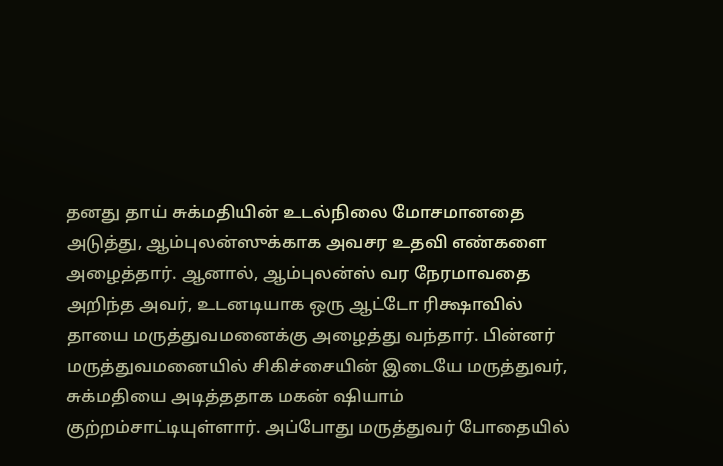தனது தாய் சுக்மதியின் உடல்நிலை மோசமானதை அடுத்து, ஆம்புலன்ஸுக்காக அவசர உதவி எண்களை அழைத்தார். ஆனால், ஆம்புலன்ஸ் வர நேரமாவதை அறிந்த அவர், உடனடியாக ஒரு ஆட்டோ ரிக்ஷாவில் தாயை மருத்துவமனைக்கு அழைத்து வந்தார். பின்னர் மருத்துவமனையில் சிகிச்சையின் இடையே மருத்துவர், சுக்மதியை அடித்ததாக மகன் ஷியாம் குற்றம்சாட்டியுள்ளார். அப்போது மருத்துவர் போதையில்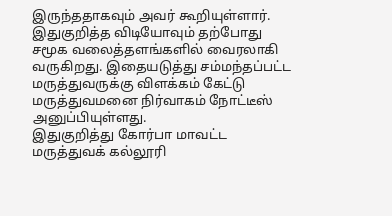இருந்ததாகவும் அவர் கூறியுள்ளார்.
இதுகுறித்த விடியோவும் தற்போது சமூக வலைத்தளங்களில் வைரலாகி வருகிறது. இதையடுத்து சம்மந்தப்பட்ட மருத்துவருக்கு விளக்கம் கேட்டு மருத்துவமனை நிர்வாகம் நோட்டீஸ் அனுப்பியுள்ளது.
இதுகுறித்து கோர்பா மாவட்ட மருத்துவக் கல்லூரி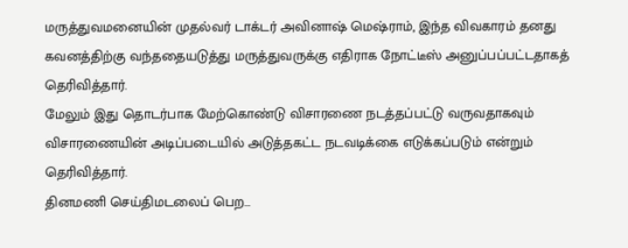மருத்துவமனையின் முதல்வர் டாக்டர் அவினாஷ் மெஷ்ராம், இந்த விவகாரம் தனது கவனத்திற்கு வந்ததையடுத்து மருத்துவருக்கு எதிராக நோட்டீஸ் அனுப்பப்பட்டதாகத் தெரிவித்தார்.
மேலும் இது தொடர்பாக மேற்கொண்டு விசாரணை நடத்தப்பட்டு வருவதாகவும் விசாரணையின் அடிப்படையில் அடுத்தகட்ட நடவடிக்கை எடுக்கப்படும் என்றும் தெரிவித்தார்.
தினமணி செய்திமடலைப் பெற...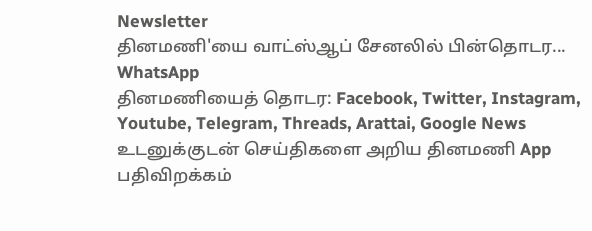Newsletter
தினமணி'யை வாட்ஸ்ஆப் சேனலில் பின்தொடர... WhatsApp
தினமணியைத் தொடர: Facebook, Twitter, Instagram, Youtube, Telegram, Threads, Arattai, Google News
உடனுக்குடன் செய்திகளை அறிய தினமணி App பதிவிறக்கம்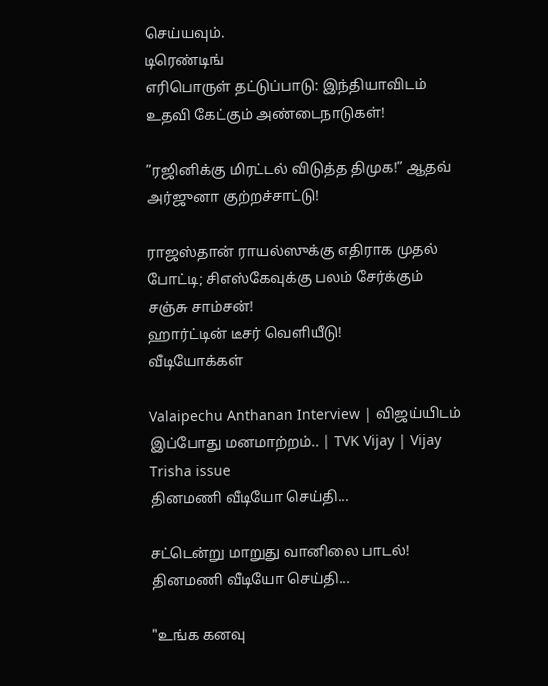செய்யவும்.
டிரெண்டிங்
எரிபொருள் தட்டுப்பாடு: இந்தியாவிடம் உதவி கேட்கும் அண்டைநாடுகள்!

”ரஜினிக்கு மிரட்டல் விடுத்த திமுக!” ஆதவ் அர்ஜுனா குற்றச்சாட்டு!

ராஜஸ்தான் ராயல்ஸுக்கு எதிராக முதல் போட்டி; சிஎஸ்கேவுக்கு பலம் சேர்க்கும் சஞ்சு சாம்சன்!
ஹார்ட்டின் டீசர் வெளியீடு!
வீடியோக்கள்

Valaipechu Anthanan Interview | விஜய்யிடம் இப்போது மனமாற்றம்.. | TVK Vijay | Vijay Trisha issue
தினமணி வீடியோ செய்தி...

சட்டென்று மாறுது வானிலை பாடல்!
தினமணி வீடியோ செய்தி...

"உங்க கனவு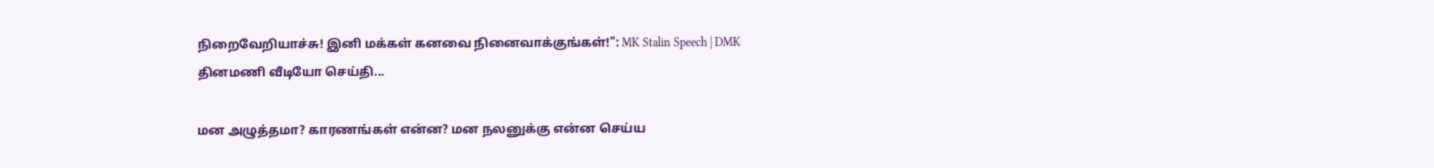நிறைவேறியாச்சு! இனி மக்கள் கனவை நினைவாக்குங்கள்!": MK Stalin Speech | DMK
தினமணி வீடியோ செய்தி...

மன அழுத்தமா? காரணங்கள் என்ன? மன நலனுக்கு என்ன செய்ய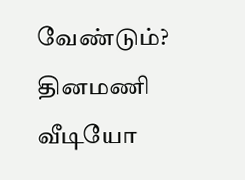வேண்டும்?
தினமணி வீடியோ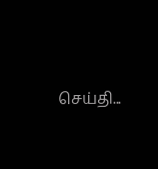செய்தி...